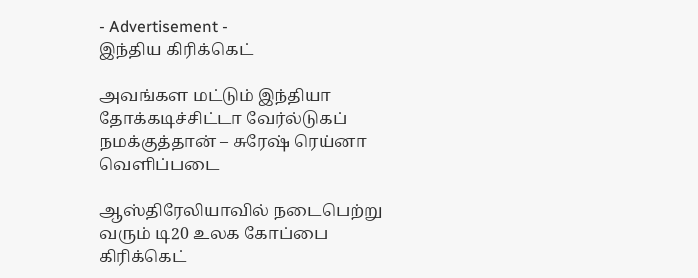- Advertisement -
இந்திய கிரிக்கெட்

அவங்கள மட்டும் இந்தியா தோக்கடிச்சிட்டா வேர்ல்டுகப் நமக்குத்தான் – சுரேஷ் ரெய்னா வெளிப்படை

ஆஸ்திரேலியாவில் நடைபெற்று வரும் டி20 உலக கோப்பை கிரிக்கெட்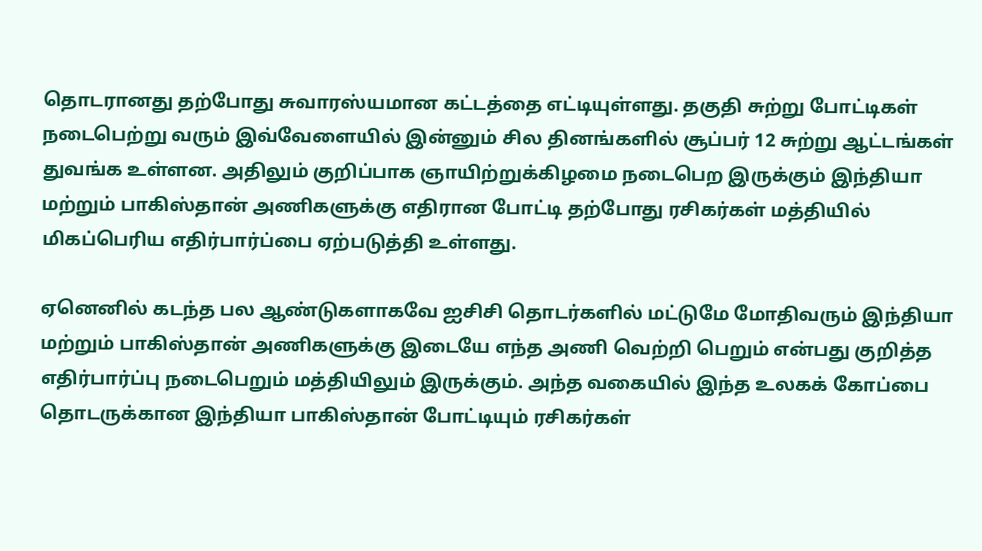தொடரானது தற்போது சுவாரஸ்யமான கட்டத்தை எட்டியுள்ளது. தகுதி சுற்று போட்டிகள் நடைபெற்று வரும் இவ்வேளையில் இன்னும் சில தினங்களில் சூப்பர் 12 சுற்று ஆட்டங்கள் துவங்க உள்ளன. அதிலும் குறிப்பாக ஞாயிற்றுக்கிழமை நடைபெற இருக்கும் இந்தியா மற்றும் பாகிஸ்தான் அணிகளுக்கு எதிரான போட்டி தற்போது ரசிகர்கள் மத்தியில் மிகப்பெரிய எதிர்பார்ப்பை ஏற்படுத்தி உள்ளது.

ஏனெனில் கடந்த பல ஆண்டுகளாகவே ஐசிசி தொடர்களில் மட்டுமே மோதிவரும் இந்தியா மற்றும் பாகிஸ்தான் அணிகளுக்கு இடையே எந்த அணி வெற்றி பெறும் என்பது குறித்த எதிர்பார்ப்பு நடைபெறும் மத்தியிலும் இருக்கும். அந்த வகையில் இந்த உலகக் கோப்பை தொடருக்கான இந்தியா பாகிஸ்தான் போட்டியும் ரசிகர்கள்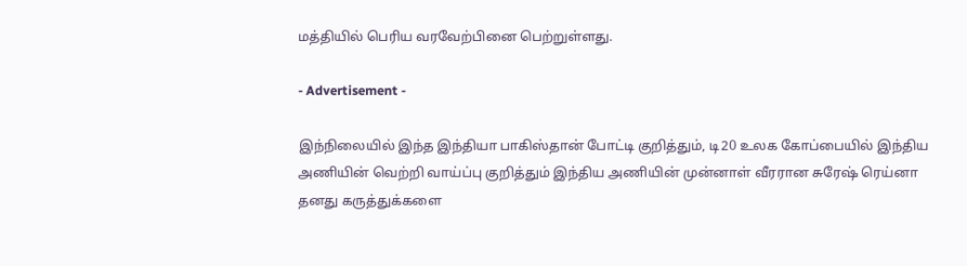மத்தியில் பெரிய வரவேற்பினை பெற்றுள்ளது.

- Advertisement -

இந்நிலையில் இந்த இந்தியா பாகிஸ்தான் போட்டி குறித்தும், டி20 உலக கோப்பையில் இந்திய அணியின் வெற்றி வாய்ப்பு குறித்தும் இந்திய அணியின் முன்னாள் வீரரான சுரேஷ் ரெய்னா தனது கருத்துக்களை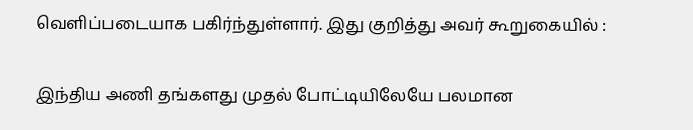வெளிப்படையாக பகிர்ந்துள்ளார். இது குறித்து அவர் கூறுகையில் :

இந்திய அணி தங்களது முதல் போட்டியிலேயே பலமான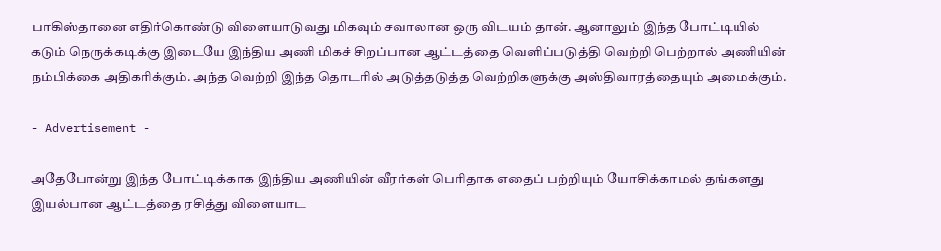பாகிஸ்தானை எதிர்கொண்டு விளையாடுவது மிகவும் சவாலான ஒரு விடயம் தான். ஆனாலும் இந்த போட்டியில் கடும் நெருக்கடிக்கு இடையே இந்திய அணி மிகச் சிறப்பான ஆட்டத்தை வெளிப்படுத்தி வெற்றி பெற்றால் அணியின் நம்பிக்கை அதிகரிக்கும். அந்த வெற்றி இந்த தொடரில் அடுத்தடுத்த வெற்றிகளுக்கு அஸ்திவாரத்தையும் அமைக்கும்.

- Advertisement -

அதேபோன்று இந்த போட்டிக்காக இந்திய அணியின் வீரர்கள் பெரிதாக எதைப் பற்றியும் யோசிக்காமல் தங்களது இயல்பான ஆட்டத்தை ரசித்து விளையாட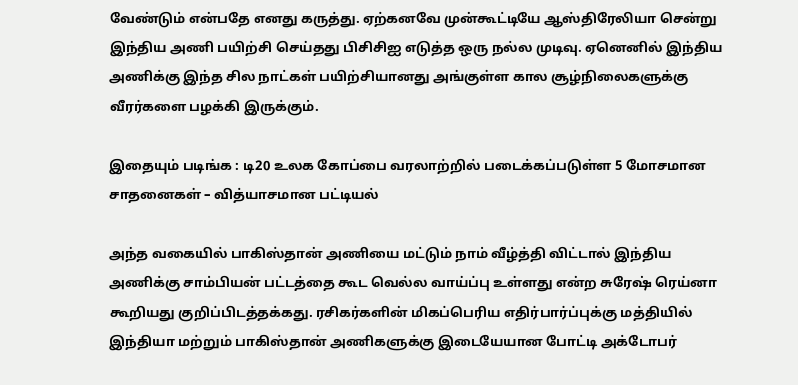வேண்டும் என்பதே எனது கருத்து. ஏற்கனவே முன்கூட்டியே ஆஸ்திரேலியா சென்று இந்திய அணி பயிற்சி செய்தது பிசிசிஐ எடுத்த ஒரு நல்ல முடிவு. ஏனெனில் இந்திய அணிக்கு இந்த சில நாட்கள் பயிற்சியானது அங்குள்ள கால சூழ்நிலைகளுக்கு வீரர்களை பழக்கி இருக்கும்.

இதையும் படிங்க : டி20 உலக கோப்பை வரலாற்றில் படைக்கப்படுள்ள 5 மோசமான சாதனைகள் – வித்யாசமான பட்டியல்

அந்த வகையில் பாகிஸ்தான் அணியை மட்டும் நாம் வீழ்த்தி விட்டால் இந்திய அணிக்கு சாம்பியன் பட்டத்தை கூட வெல்ல வாய்ப்பு உள்ளது என்ற சுரேஷ் ரெய்னா கூறியது குறிப்பிடத்தக்கது. ரசிகர்களின் மிகப்பெரிய எதிர்பார்ப்புக்கு மத்தியில் இந்தியா மற்றும் பாகிஸ்தான் அணிகளுக்கு இடையேயான போட்டி அக்டோபர்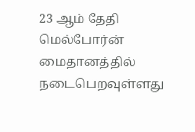23 ஆம் தேதி மெல்போர்ன் மைதானத்தில் நடைபெறவுள்ளது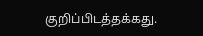குறிப்பிடத்தக்கது.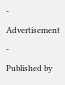- Advertisement -
Published by